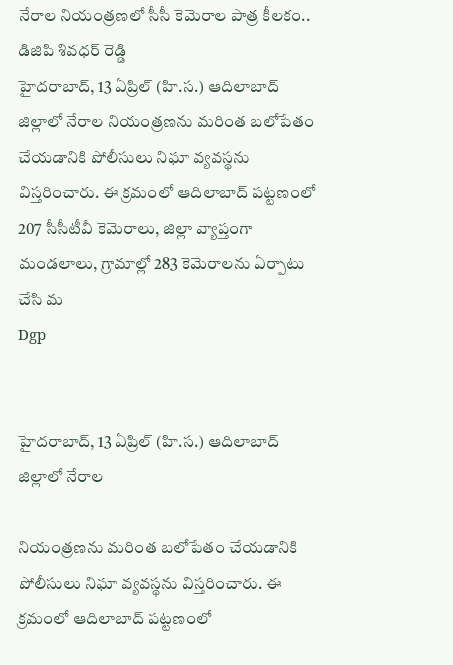నేరాల నియంత్రణలో సీసీ కెమెరాల పాత్ర కీలకం.. డిజిపి శివధర్ రెడ్డి
హైదరాబాద్, 13 ఏప్రిల్ (హి.స.) ఆదిలాబాద్ జిల్లాలో నేరాల నియంత్రణను మరింత బలోపేతం చేయడానికి పోలీసులు నిఘా వ్యవస్థను విస్తరించారు. ఈ క్రమంలో ఆదిలాబాద్ పట్టణంలో 207 సీసీటీవీ కెమెరాలు, జిల్లా వ్యాప్తంగా మండలాలు, గ్రామాల్లో 283 కెమెరాలను ఏర్పాటు చేసి మ
Dgp


హైదరాబాద్, 13 ఏప్రిల్ (హి.స.) ఆదిలాబాద్ జిల్లాలో నేరాల

నియంత్రణను మరింత బలోపేతం చేయడానికి పోలీసులు నిఘా వ్యవస్థను విస్తరించారు. ఈ క్రమంలో ఆదిలాబాద్ పట్టణంలో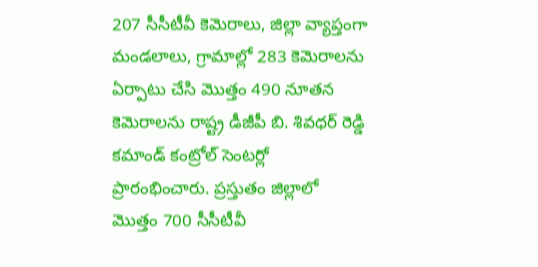207 సీసీటీవీ కెమెరాలు, జిల్లా వ్యాప్తంగా మండలాలు, గ్రామాల్లో 283 కెమెరాలను ఏర్పాటు చేసి మొత్తం 490 నూతన కెమెరాలను రాష్ట్ర డీజీపీ బి. శివధర్ రెడ్డి కమాండ్ కంట్రోల్ సెంటర్లో ప్రారంభించారు. ప్రస్తుతం జిల్లాలో మొత్తం 700 సీసీటీవీ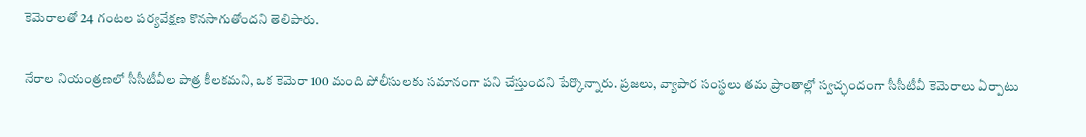కెమెరాలతో 24 గంటల పర్యవేక్షణ కొనసాగుతోందని తెలిపారు.

నేరాల నియంత్రణలో సీసీటీవీల పాత్ర కీలకమని, ఒక కెమెరా 100 మంది పోలీసులకు సమానంగా పని చేస్తుందని పేర్కొన్నారు. ప్రజలు, వ్యాపార సంస్థలు తమ ప్రాంతాల్లో స్వచ్ఛందంగా సీసీటీవీ కెమెరాలు ఏర్పాటు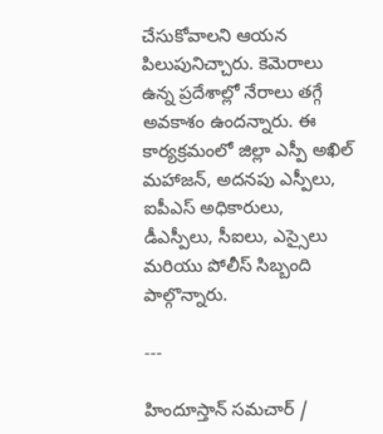చేసుకోవాలని ఆయన పిలుపునిచ్చారు. కెమెరాలు ఉన్న ప్రదేశాల్లో నేరాలు తగ్గే అవకాశం ఉందన్నారు. ఈ కార్యక్రమంలో జిల్లా ఎస్పీ అఖిల్ మహాజన్, అదనపు ఎస్పీలు, ఐపీఎస్ అధికారులు, డీఎస్పీలు, సీఐలు, ఎస్సైలు మరియు పోలీస్ సిబ్బంది పాల్గొన్నారు.

---

హిందూస్తాన్ సమచార్ /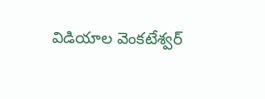విడియాల వెంకటేశ్వర్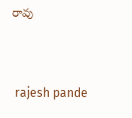రావు


 rajesh pande